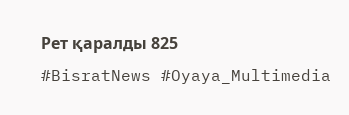Рет қаралды 825
#BisratNews #Oyaya_Multimedia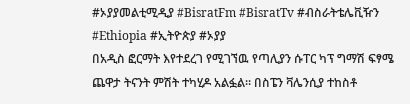#ኦያያመልቲሚዲያ #BisratFm #BisratTv #ብስራትቴሌቪዥን #Ethiopia #ኢትዮጵያ #ኦያያ
በአዲስ ፎርማት እየተደረገ የሚገኘዉ የጣሊያን ሱፐር ካፕ ግማሽ ፍፃሜ ጨዋታ ትናንት ምሽት ተካሂዶ አልፏል። በስፔን ቫሌንሲያ ተከስቶ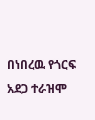በነበረዉ የጎርፍ አደጋ ተራዝሞ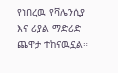የነበረዉ የቫሌንሲያ እና ሪያል ማድሪድ ጨዋታ ተከናዉኗል።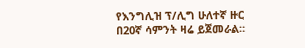የእንግሊዝ ፕ/ሊግ ሁለተኛ ዙር በ20ኛ ሳምንት ዛሬ ይጀመራል።